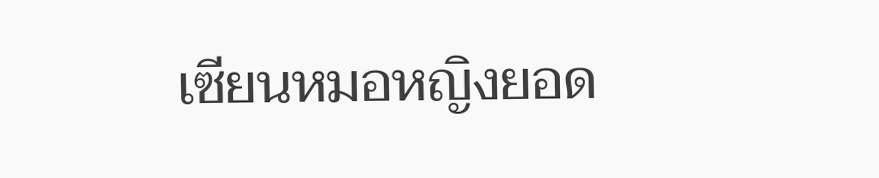เซียนหมอหญิงยอด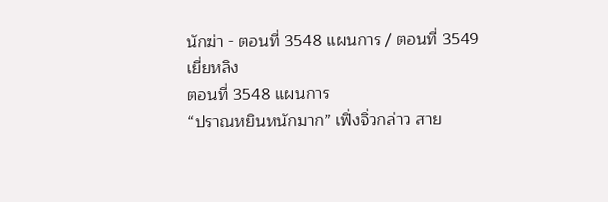นักฆ่า - ตอนที่ 3548 แผนการ / ตอนที่ 3549 เยี่ยหลิง
ตอนที่ 3548 แผนการ
“ปราณหยินหนักมาก” เฟิ่งจิ่วกล่าว สาย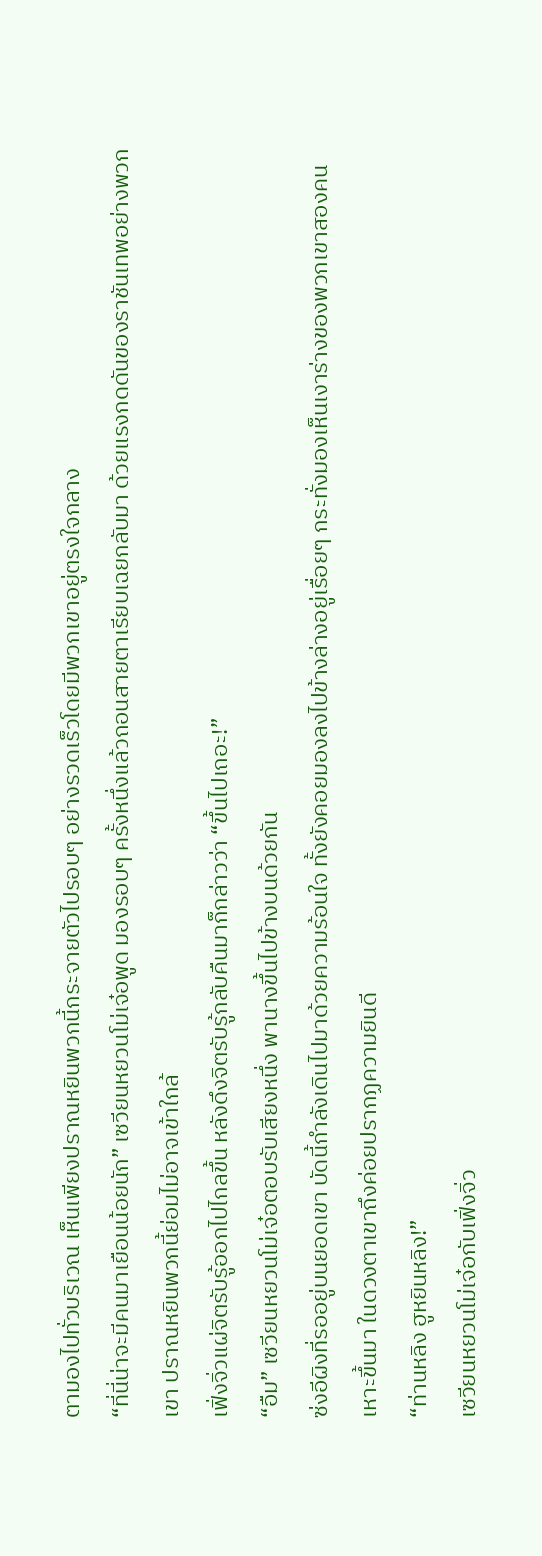ตามองไปทั่วบริเวณ เห็นเพียงปราณหยินพวกนี้กระจายตัวไปรอบๆ อย่างรวดเร็วโดยมีพวกเขาอยู่ตรงใจกลาง
“ที่นี่น่าจะมีคนมาเยือนน้อยนัก” เซวียนหยวนโม่เจ๋อพูด มองรอบๆ ครั้งหนึ่งแล้วถอนสายตาเรียบเฉยกลับมา ด้วยแรงกดดันของราชันเทพอย่างพวกเขา ปราณหยินพวกนี้ย่อมไม่อาจเข้าใกล้
เฟิ่งจิ่วแผ่จิตรับรู้ออกไปไกลขึ้น หลังดึงจิตรับรู้กลับคืนมาก็กล่าวว่า “ขึ้นไปเถอะ!”
“อืม” เซวียนหยวนโม่เจ๋อตอบรับเสียงหนึ่ง พานางขึ้นไปข้างบนด้วยกัน
ซ่งอีผิงที่รออยู่บนยอดเขา บัดนี้กำลังเดินไปมาด้วยความร้อนใจ ทั้งยังคอยมองลงไปข้างล่างอยู่เรื่อยๆ กระทั่งมองเห็นเงาร่างของพวกเขาสองคนเหาะขึ้นมา ในดวงตาเขาถึงค่อยปรากฏความยินดี
“ท่านหลิง ฮูหยินหลิง!”
เซวียนหยวนโม่เจ๋อกับเฟิ่งจิ่ว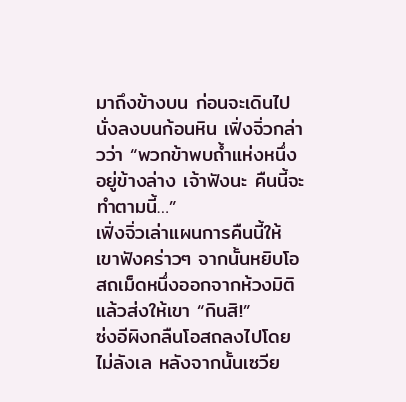มาถึงข้างบน ก่อนจะเดินไปนั่งลงบนก้อนหิน เฟิ่งจิ่วกล่าวว่า “พวกข้าพบถ้ำแห่งหนึ่งอยู่ข้างล่าง เจ้าฟังนะ คืนนี้จะทำตามนี้…”
เฟิ่งจิ่วเล่าแผนการคืนนี้ให้เขาฟังคร่าวๆ จากนั้นหยิบโอสถเม็ดหนึ่งออกจากห้วงมิติแล้วส่งให้เขา “กินสิ!”
ซ่งอีผิงกลืนโอสถลงไปโดยไม่ลังเล หลังจากนั้นเซวีย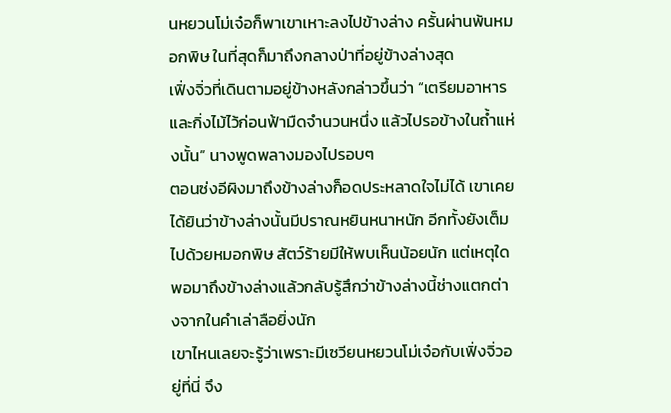นหยวนโม่เจ๋อก็พาเขาเหาะลงไปข้างล่าง ครั้นผ่านพ้นหมอกพิษ ในที่สุดก็มาถึงกลางป่าที่อยู่ข้างล่างสุด
เฟิ่งจิ่วที่เดินตามอยู่ข้างหลังกล่าวขึ้นว่า “เตรียมอาหารและกิ่งไม้ไว้ก่อนฟ้ามืดจำนวนหนึ่ง แล้วไปรอข้างในถ้ำแห่งนั้น” นางพูดพลางมองไปรอบๆ
ตอนซ่งอีผิงมาถึงข้างล่างก็อดประหลาดใจไม่ได้ เขาเคยได้ยินว่าข้างล่างนั้นมีปราณหยินหนาหนัก อีกทั้งยังเต็มไปด้วยหมอกพิษ สัตว์ร้ายมีให้พบเห็นน้อยนัก แต่เหตุใดพอมาถึงข้างล่างแล้วกลับรู้สึกว่าข้างล่างนี้ช่างแตกต่างจากในคำเล่าลือยิ่งนัก
เขาไหนเลยจะรู้ว่าเพราะมีเซวียนหยวนโม่เจ๋อกับเฟิ่งจิ่วอยู่ที่นี่ จึง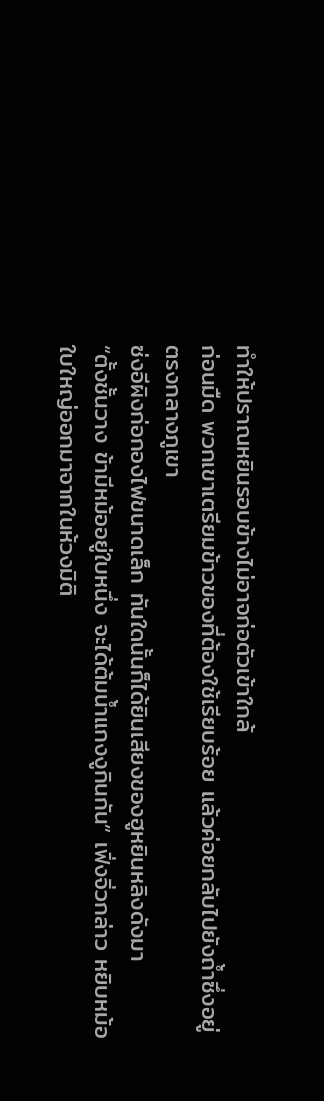ทำให้ปราณหยินรอบข้างไม่อาจก่อตัวเข้าใกล้
ก่อนมืด พวกเขาเตรียมข้าวของที่ต้องใช้เรียบร้อย แล้วค่อยกลับไปยังถ้ำซึ่งอยู่ตรงกลางภูเขา
ซ่งอีผิงก่อกองไฟขนาดเล็ก ทันใดนั้นก็ได้ยินเสียงของฮูหยินหลิงดังมา
“ตั้งชั้นวาง ข้ามีหม้ออยู่ใบหนึ่ง จะได้ต้มน้ำแกงงูกินกัน” เฟิ่งจิ่วกล่าว หยิบหม้อใบใหญ่ออกมาจากในห้วงมิติ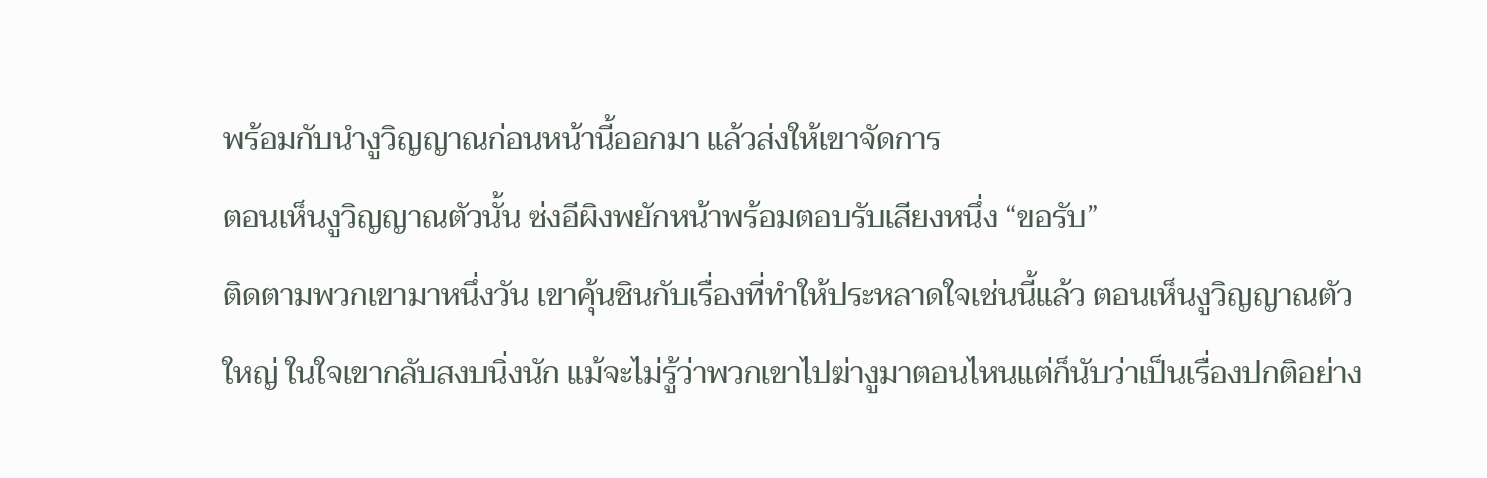พร้อมกับนำงูวิญญาณก่อนหน้านี้ออกมา แล้วส่งให้เขาจัดการ
ตอนเห็นงูวิญญาณตัวนั้น ซ่งอีผิงพยักหน้าพร้อมตอบรับเสียงหนึ่ง “ขอรับ”
ติดตามพวกเขามาหนึ่งวัน เขาคุ้นชินกับเรื่องที่ทำให้ประหลาดใจเช่นนี้แล้ว ตอนเห็นงูวิญญาณตัวใหญ่ ในใจเขากลับสงบนิ่งนัก แม้จะไม่รู้ว่าพวกเขาไปฆ่างูมาตอนไหนแต่ก็นับว่าเป็นเรื่องปกติอย่าง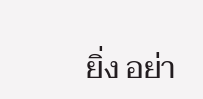ยิ่ง อย่า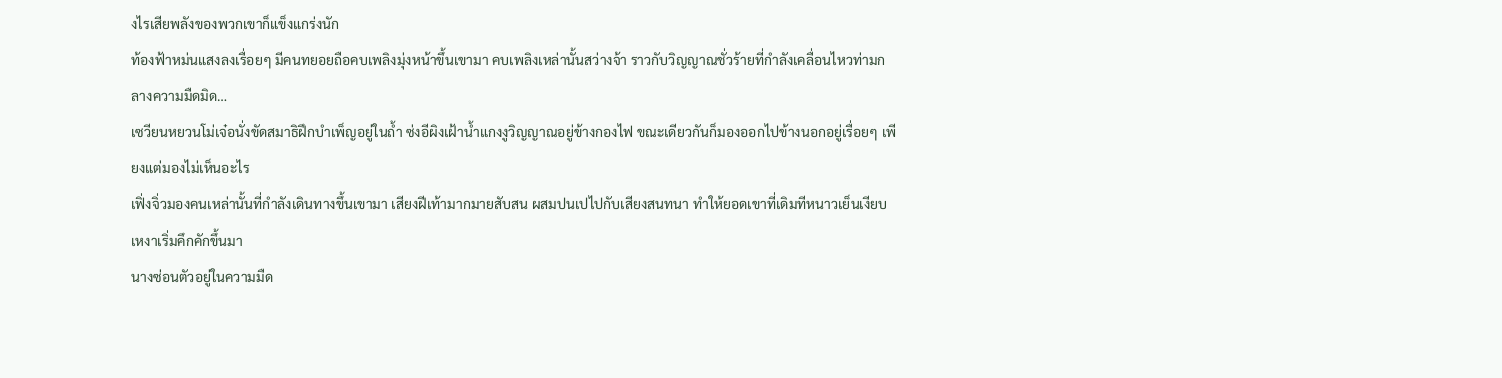งไรเสียพลังของพวกเขาก็แข็งแกร่งนัก
ท้องฟ้าหม่นแสงลงเรื่อยๆ มีคนทยอยถือคบเพลิงมุ่งหน้าขึ้นเขามา คบเพลิงเหล่านั้นสว่างจ้า ราวกับวิญญาณชั่วร้ายที่กำลังเคลื่อนไหวท่ามกลางความมืดมิด…
เซวียนหยวนโม่เจ๋อนั่งขัดสมาธิฝึกบำเพ็ญอยู่ในถ้ำ ซ่งอีผิงเฝ้าน้ำแกงงูวิญญาณอยู่ข้างกองไฟ ขณะเดียวกันก็มองออกไปข้างนอกอยู่เรื่อยๆ เพียงแต่มองไม่เห็นอะไร
เฟิ่งจิ่วมองคนเหล่านั้นที่กำลังเดินทางขึ้นเขามา เสียงฝีเท้ามากมายสับสน ผสมปนเปไปกับเสียงสนทนา ทำให้ยอดเขาที่เดิมทีหนาวเย็นเงียบเหงาเริ่มคึกคักขึ้นมา
นางซ่อนตัวอยู่ในความมืด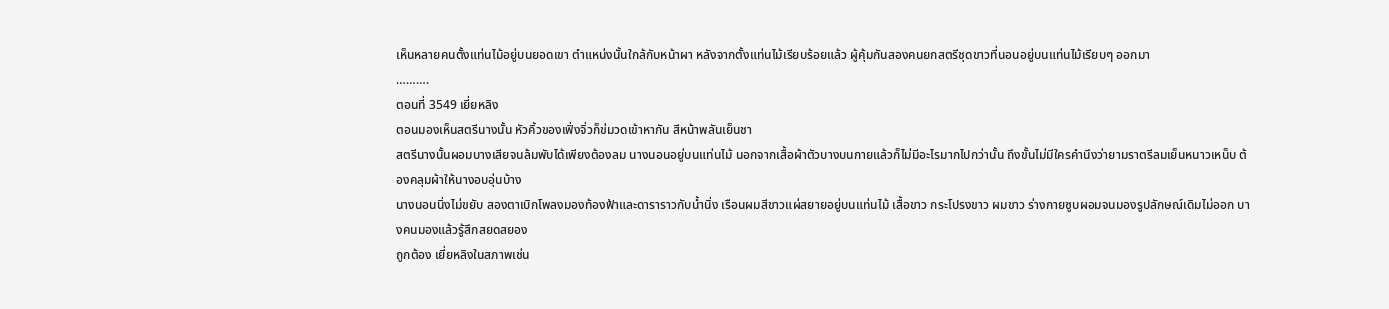เห็นหลายคนตั้งแท่นไม้อยู่บนยอดเขา ตำแหน่งนั้นใกล้กับหน้าผา หลังจากตั้งแท่นไม้เรียบร้อยแล้ว ผู้คุ้มกันสองคนยกสตรีชุดขาวที่นอนอยู่บนแท่นไม้เรียบๆ ออกมา
……….
ตอนที่ 3549 เยี่ยหลิง
ตอนมองเห็นสตรีนางนั้น หัวคิ้วของเฟิ่งจิ่วก็ข่มวดเข้าหากัน สีหน้าพลันเย็นชา
สตรีนางนั้นผอมบางเสียจนล้มพับได้เพียงต้องลม นางนอนอยู่บนแท่นไม้ นอกจากเสื้อผ้าตัวบางบนกายแล้วก็ไม่มีอะไรมากไปกว่านั้น ถึงขั้นไม่มีใครคำนึงว่ายามราตรีลมเย็นหนาวเหน็บ ต้องคลุมผ้าให้นางอบอุ่นบ้าง
นางนอนนิ่งไม่ขยับ สองตาเบิกโพลงมองท้องฟ้าและดาราราวกับน้ำนิ่ง เรือนผมสีขาวแผ่สยายอยู่บนแท่นไม้ เสื้อขาว กระโปรงขาว ผมขาว ร่างกายซูบผอมจนมองรูปลักษณ์เดิมไม่ออก บางคนมองแล้วรู้สึกสยดสยอง
ถูกต้อง เยี่ยหลิงในสภาพเช่น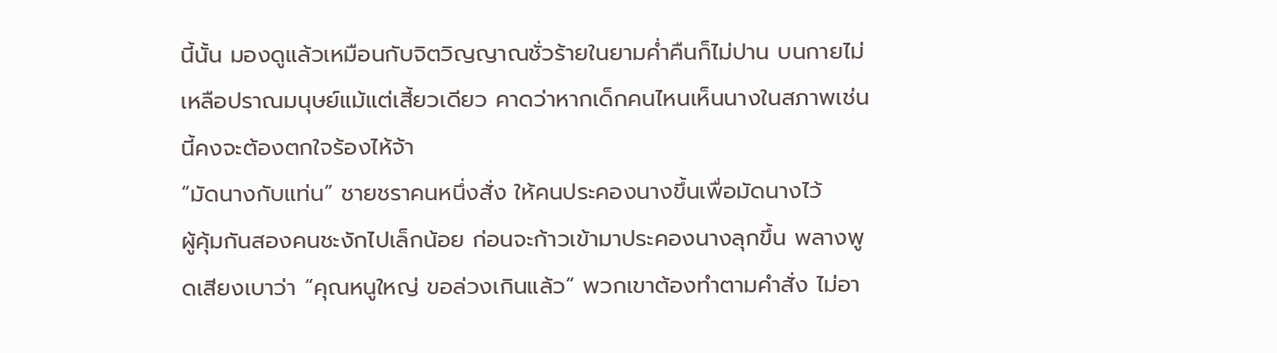นี้นั้น มองดูแล้วเหมือนกับจิตวิญญาณชั่วร้ายในยามค่ำคืนก็ไม่ปาน บนกายไม่เหลือปราณมนุษย์แม้แต่เสี้ยวเดียว คาดว่าหากเด็กคนไหนเห็นนางในสภาพเช่นนี้คงจะต้องตกใจร้องไห้จ้า
“มัดนางกับแท่น” ชายชราคนหนึ่งสั่ง ให้คนประคองนางขึ้นเพื่อมัดนางไว้
ผู้คุ้มกันสองคนชะงักไปเล็กน้อย ก่อนจะก้าวเข้ามาประคองนางลุกขึ้น พลางพูดเสียงเบาว่า “คุณหนูใหญ่ ขอล่วงเกินแล้ว” พวกเขาต้องทำตามคำสั่ง ไม่อา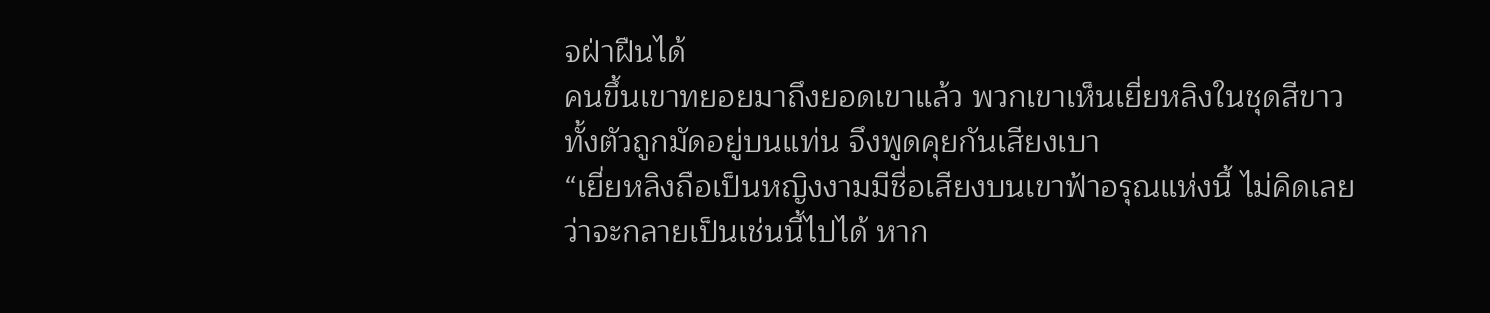จฝ่าฝืนได้
คนขึ้นเขาทยอยมาถึงยอดเขาแล้ว พวกเขาเห็นเยี่ยหลิงในชุดสีขาวทั้งตัวถูกมัดอยู่บนแท่น จึงพูดคุยกันเสียงเบา
“เยี่ยหลิงถือเป็นหญิงงามมีชื่อเสียงบนเขาฟ้าอรุณแห่งนี้ ไม่คิดเลยว่าจะกลายเป็นเช่นนี้ไปได้ หาก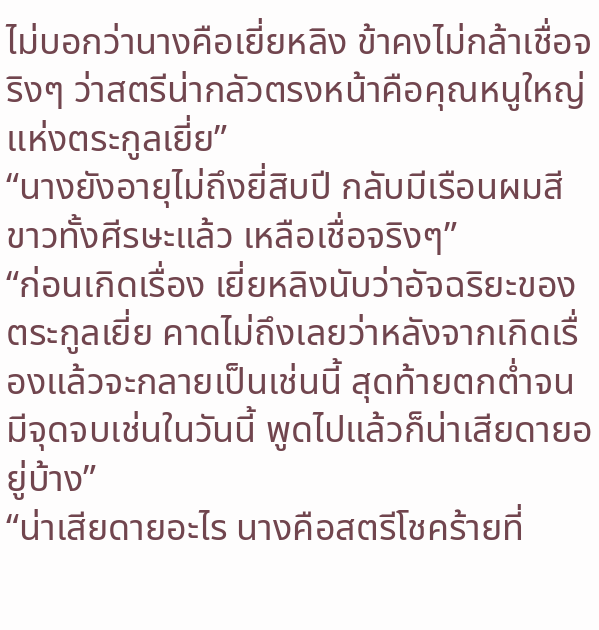ไม่บอกว่านางคือเยี่ยหลิง ข้าคงไม่กล้าเชื่อจริงๆ ว่าสตรีน่ากลัวตรงหน้าคือคุณหนูใหญ่แห่งตระกูลเยี่ย”
“นางยังอายุไม่ถึงยี่สิบปี กลับมีเรือนผมสีขาวทั้งศีรษะแล้ว เหลือเชื่อจริงๆ”
“ก่อนเกิดเรื่อง เยี่ยหลิงนับว่าอัจฉริยะของตระกูลเยี่ย คาดไม่ถึงเลยว่าหลังจากเกิดเรื่องแล้วจะกลายเป็นเช่นนี้ สุดท้ายตกต่ำจนมีจุดจบเช่นในวันนี้ พูดไปแล้วก็น่าเสียดายอยู่บ้าง”
“น่าเสียดายอะไร นางคือสตรีโชคร้ายที่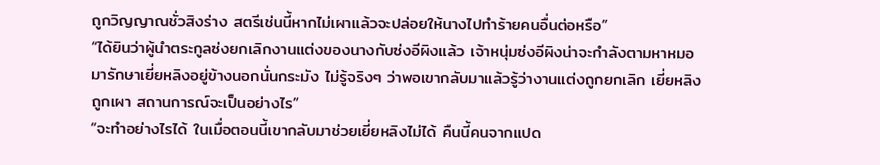ถูกวิญญาณชั่วสิงร่าง สตรีเช่นนี้หากไม่เผาแล้วจะปล่อยให้นางไปทำร้ายคนอื่นต่อหรือ”
“ได้ยินว่าผู้นำตระกูลซ่งยกเลิกงานแต่งของนางกับซ่งอีผิงแล้ว เจ้าหนุ่มซ่งอีผิงน่าจะกำลังตามหาหมอมารักษาเยี่ยหลิงอยู่ข้างนอกนั่นกระมัง ไม่รู้จริงๆ ว่าพอเขากลับมาแล้วรู้ว่างานแต่งถูกยกเลิก เยี่ยหลิงถูกเผา สถานการณ์จะเป็นอย่างไร”
“จะทำอย่างไรได้ ในเมื่อตอนนี้เขากลับมาช่วยเยี่ยหลิงไม่ได้ คืนนี้คนจากแปด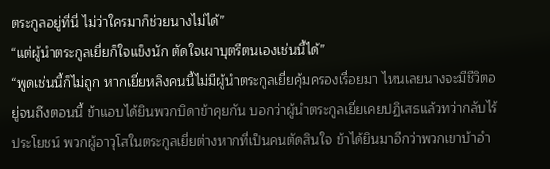ตระกูลอยู่ที่นี่ ไม่ว่าใครมาก็ช่วยนางไม่ได้”
“แต่ผู้นำตระกูลเยี่ยก็ใจแข็งนัก ตัดใจเผาบุตรีตนเองเช่นนี้ได้”
“พูดเช่นนี้ก็ไม่ถูก หากเยี่ยหลิงคนนี้ไม่มีผู้นำตระกูลเยี่ยคุ้มครองเรื่อยมา ไหนเลยนางจะมีชีวิตอยู่จนถึงตอนนี้ ข้าแอบได้ยินพวกบิดาข้าคุยกัน บอกว่าผู้นำตระกูลเยี่ยเคยปฏิเสธแล้วทว่ากลับไร้ประโยชน์ พวกผู้อาวุโสในตระกูลเยี่ยต่างหากที่เป็นคนตัดสินใจ ข้าได้ยินมาอีกว่าพวกเขาบ้าอำ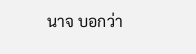นาจ บอกว่า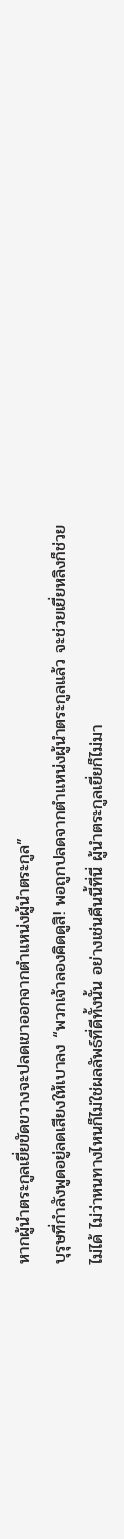หากผู้นำตระกูลเยี่ยขัดขวางจะปลดเขาออกจากตำแหน่งผู้นำตระกูล”
บุรุษที่กำลังพูดอยู่ลดเสียงให้เบาลง “พวกเจ้าลองคิดดูสิ! พอถูกปลดจากตำแหน่งผู้นำตระกูลแล้ว จะช่วยเยี่ยหลิงก็ช่วยไม่ได้ ไม่ว่าหนทางไหนก็ไม่ใช่ผลลัพธ์ที่ดีทั้งนั้น อย่างเช่นคืนนี้ที่นี่ ผู้นำตระกูลเยี่ยก็ไม่มา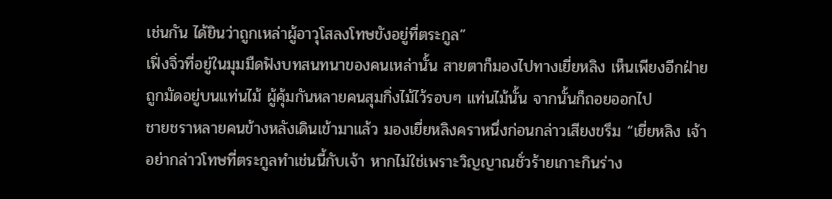เช่นกัน ได้ยินว่าถูกเหล่าผู้อาวุโสลงโทษขังอยู่ที่ตระกูล”
เฟิ่งจิ่วที่อยู่ในมุมมืดฟังบทสนทนาของคนเหล่านั้น สายตาก็มองไปทางเยี่ยหลิง เห็นเพียงอีกฝ่ายถูกมัดอยู่บนแท่นไม้ ผู้คุ้มกันหลายคนสุมกิ่งไม้ไว้รอบๆ แท่นไม้นั้น จากนั้นก็ถอยออกไป
ชายชราหลายคนข้างหลังเดินเข้ามาแล้ว มองเยี่ยหลิงคราหนึ่งก่อนกล่าวเสียงขรึม “เยี่ยหลิง เจ้าอย่ากล่าวโทษที่ตระกูลทำเช่นนี้กับเจ้า หากไม่ใช่เพราะวิญญาณชั่วร้ายเกาะกินร่าง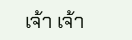เจ้า เจ้า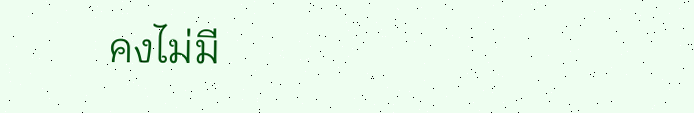คงไม่มี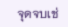จุดจบเช่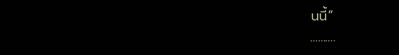นนี้”
……….